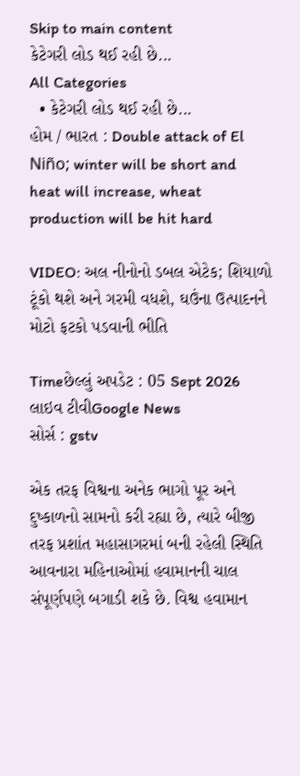Skip to main content
કેટેગરી લોડ થઈ રહી છે...
All Categories
  • કેટેગરી લોડ થઈ રહી છે...
હોમ / ભારત : Double attack of El Niño; winter will be short and heat will increase, wheat production will be hit hard

VIDEO: અલ નીનોનો ડબલ એટેક; શિયાળો ટૂંકો થશે અને ગરમી વધશે, ઘઉંના ઉત્પાદનને મોટો ફટકો પડવાની ભીતિ

Timeછેલ્લું અપડેટ : 05 Sept 2026
લાઇવ ટીવીGoogle News
સોર્સ : gstv

એક તરફ વિશ્વના અનેક ભાગો પૂર અને દુષ્કાળનો સામનો કરી રહ્યા છે, ત્યારે બીજી તરફ પ્રશાંત મહાસાગરમાં બની રહેલી સ્થિતિ આવનારા મહિનાઓમાં હવામાનની ચાલ સંપૂર્ણપણે બગાડી શકે છે. વિશ્વ હવામાન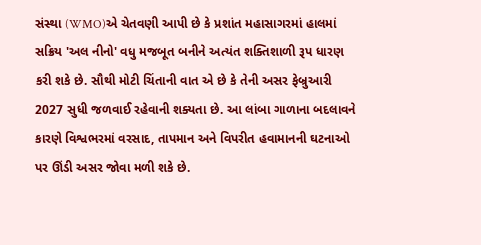સંસ્થા (WMO)એ ચેતવણી આપી છે કે પ્રશાંત મહાસાગરમાં હાલમાં સક્રિય 'અલ નીનો' વધુ મજબૂત બનીને અત્યંત શક્તિશાળી રૂપ ધારણ કરી શકે છે. સૌથી મોટી ચિંતાની વાત એ છે કે તેની અસર ફેબ્રુઆરી 2027 સુધી જળવાઈ રહેવાની શક્યતા છે. આ લાંબા ગાળાના બદલાવને કારણે વિશ્વભરમાં વરસાદ, તાપમાન અને વિપરીત હવામાનની ઘટનાઓ પર ઊંડી અસર જોવા મળી શકે છે.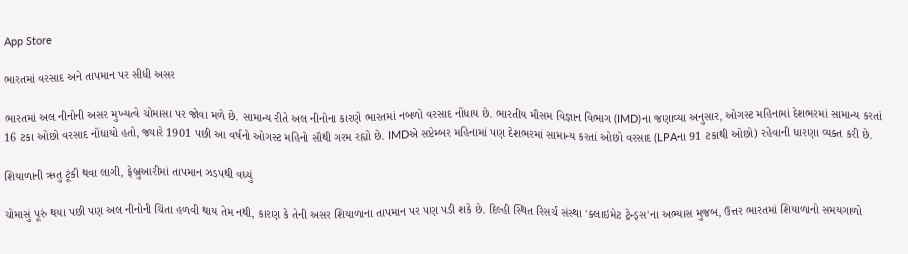App Store

ભારતમાં વરસાદ અને તાપમાન પર સીધી અસર

ભારતમાં અલ નીનોની અસર મુખ્યત્વે ચોમાસા પર જોવા મળે છે. સામાન્ય રીતે અલ નીનોના કારણે ભારતમાં નબળો વરસાદ નોંધાય છે. ભારતીય મૌસમ વિજ્ઞાન વિભાગ (IMD)ના જણાવ્યા અનુસાર, ઓગસ્ટ મહિનામાં દેશભરમાં સામાન્ય કરતાં 16 ટકા ઓછો વરસાદ નોંધાયો હતો, જ્યારે 1901 પછી આ વર્ષનો ઓગસ્ટ મહિનો સૌથી ગરમ રહ્યો છે. IMDએ સપ્ટેમ્બર મહિનામાં પણ દેશભરમાં સામાન્ય કરતાં ઓછો વરસાદ (LPAના 91 ટકાથી ઓછો) રહેવાની ધારણા વ્યક્ત કરી છે.

શિયાળાની ઋતુ ટૂંકી થવા લાગી, ફેબ્રુઆરીમાં તાપમાન ઝડપથી વધ્યું

ચોમાસું પૂરું થયા પછી પણ અલ નીનોની ચિંતા હળવી થાય તેમ નથી, કારણ કે તેની અસર શિયાળાના તાપમાન પર પણ પડી શકે છે. દિલ્હી સ્થિત રિસર્ચ સંસ્થા 'ક્લાઇમેટ ટ્રેન્ડ્સ'ના અભ્યાસ મુજબ, ઉત્તર ભારતમાં શિયાળાનો સમયગાળો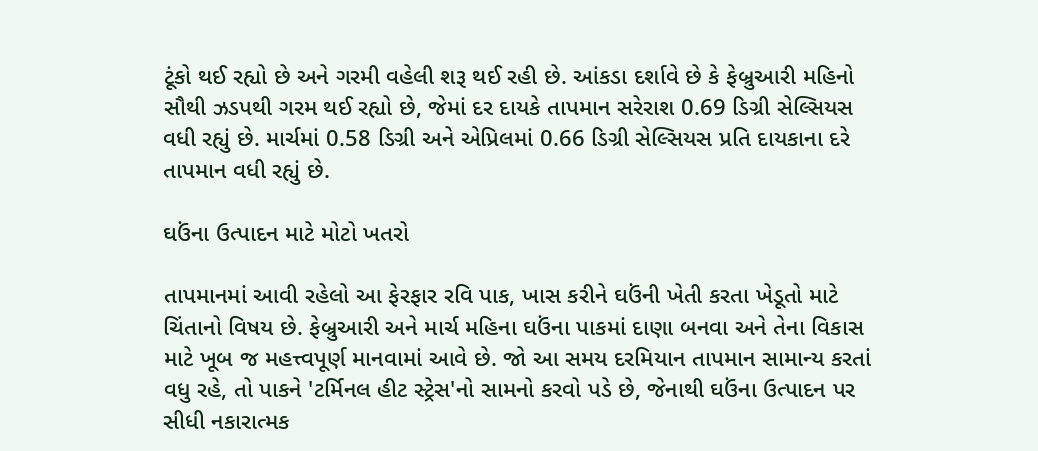ટૂંકો થઈ રહ્યો છે અને ગરમી વહેલી શરૂ થઈ રહી છે. આંકડા દર્શાવે છે કે ફેબ્રુઆરી મહિનો સૌથી ઝડપથી ગરમ થઈ રહ્યો છે, જેમાં દર દાયકે તાપમાન સરેરાશ 0.69 ડિગ્રી સેલ્સિયસ વધી રહ્યું છે. માર્ચમાં 0.58 ડિગ્રી અને એપ્રિલમાં 0.66 ડિગ્રી સેલ્સિયસ પ્રતિ દાયકાના દરે તાપમાન વધી રહ્યું છે.

ઘઉંના ઉત્પાદન માટે મોટો ખતરો

તાપમાનમાં આવી રહેલો આ ફેરફાર રવિ પાક, ખાસ કરીને ઘઉંની ખેતી કરતા ખેડૂતો માટે ચિંતાનો વિષય છે. ફેબ્રુઆરી અને માર્ચ મહિના ઘઉંના પાકમાં દાણા બનવા અને તેના વિકાસ માટે ખૂબ જ મહત્ત્વપૂર્ણ માનવામાં આવે છે. જો આ સમય દરમિયાન તાપમાન સામાન્ય કરતાં વધુ રહે, તો પાકને 'ટર્મિનલ હીટ સ્ટ્રેસ'નો સામનો કરવો પડે છે, જેનાથી ઘઉંના ઉત્પાદન પર સીધી નકારાત્મક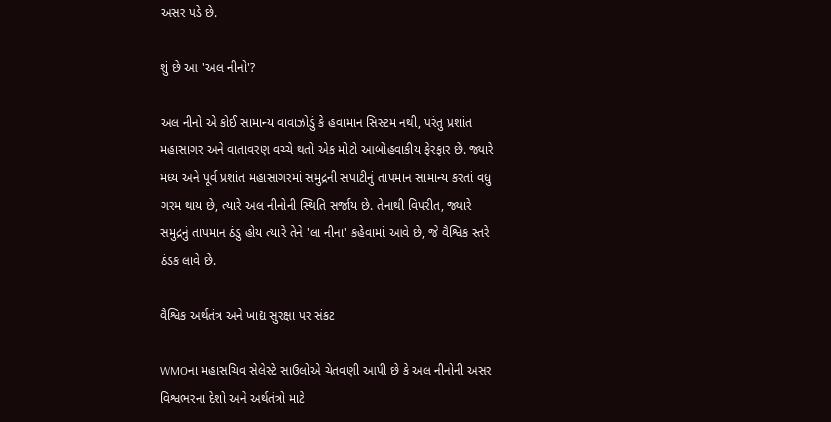અસર પડે છે.

શું છે આ 'અલ નીનો'?

અલ નીનો એ કોઈ સામાન્ય વાવાઝોડું કે હવામાન સિસ્ટમ નથી, પરંતુ પ્રશાંત મહાસાગર અને વાતાવરણ વચ્ચે થતો એક મોટો આબોહવાકીય ફેરફાર છે. જ્યારે મધ્ય અને પૂર્વ પ્રશાંત મહાસાગરમાં સમુદ્રની સપાટીનું તાપમાન સામાન્ય કરતાં વધુ ગરમ થાય છે, ત્યારે અલ નીનોની સ્થિતિ સર્જાય છે. તેનાથી વિપરીત, જ્યારે સમુદ્રનું તાપમાન ઠંડુ હોય ત્યારે તેને 'લા નીના' કહેવામાં આવે છે, જે વૈશ્વિક સ્તરે ઠંડક લાવે છે.

વૈશ્વિક અર્થતંત્ર અને ખાદ્ય સુરક્ષા પર સંકટ

WMOના મહાસચિવ સેલેસ્ટે સાઉલોએ ચેતવણી આપી છે કે અલ નીનોની અસર વિશ્વભરના દેશો અને અર્થતંત્રો માટે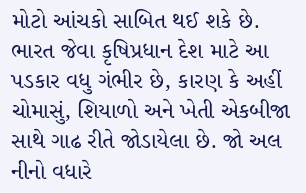મોટો આંચકો સાબિત થઈ શકે છે. ભારત જેવા કૃષિપ્રધાન દેશ માટે આ પડકાર વધુ ગંભીર છે, કારણ કે અહીં ચોમાસું, શિયાળો અને ખેતી એકબીજા સાથે ગાઢ રીતે જોડાયેલા છે. જો અલ નીનો વધારે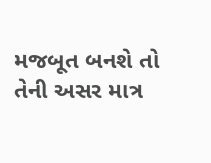મજબૂત બનશે તો તેની અસર માત્ર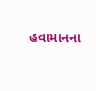હવામાનના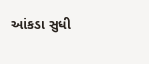આંકડા સુધી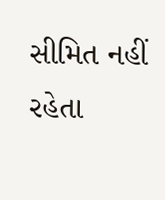સીમિત નહીં રહેતા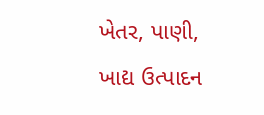ખેતર, પાણી, ખાદ્ય ઉત્પાદન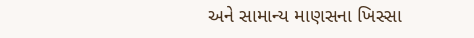અને સામાન્ય માણસના ખિસ્સા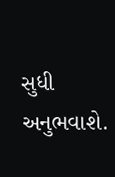સુધી અનુભવાશે.